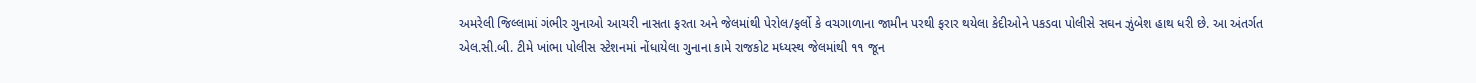અમરેલી જિલ્લામાં ગંભીર ગુનાઓ આચરી નાસતા ફરતા અને જેલમાંથી પેરોલ/ફર્લો કે વચગાળાના જામીન પરથી ફરાર થયેલા કેદીઓને પકડવા પોલીસે સઘન ઝુંબેશ હાથ ધરી છે. આ અંતર્ગત એલ.સી.બી. ટીમે ખાંભા પોલીસ સ્ટેશનમાં નોંધાયેલા ગુનાના કામે રાજકોટ મધ્યસ્થ જેલમાંથી ૧૧ જૂન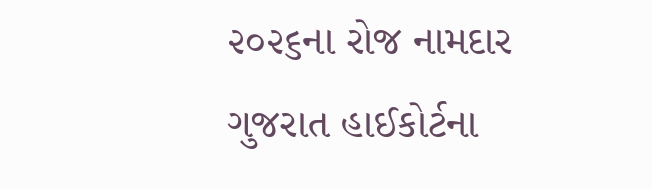૨૦૨૬ના રોજ નામદાર ગુજરાત હાઈકોર્ટના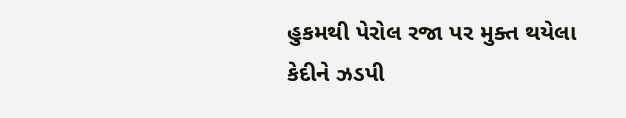હુકમથી પેરોલ રજા પર મુક્ત થયેલા કેદીને ઝડપી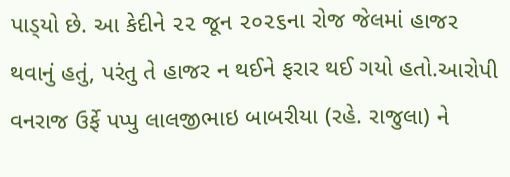પાડ્‌યો છે. આ કેદીને ૨૨ જૂન ૨૦૨૬ના રોજ જેલમાં હાજર થવાનું હતું, પરંતુ તે હાજર ન થઈને ફરાર થઈ ગયો હતો.આરોપી વનરાજ ઉર્ફે પપ્પુ લાલજીભાઇ બાબરીયા (રહે. રાજુલા) ને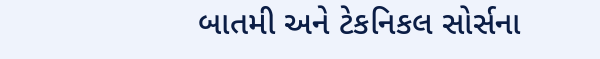બાતમી અને ટેકનિકલ સોર્સના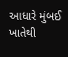આધારે મુંબઈ ખાતેથી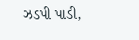ઝડપી પાડી,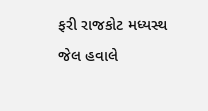ફરી રાજકોટ મધ્યસ્થ જેલ હવાલે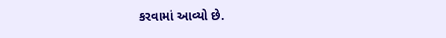કરવામાં આવ્યો છે.